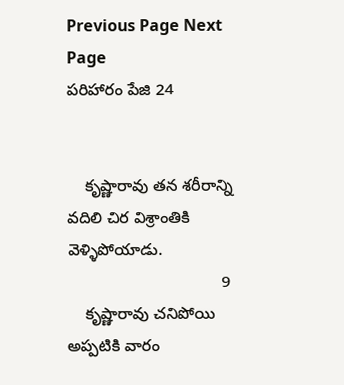Previous Page Next Page
పరిహారం పేజి 24


    కృష్ణారావు తన శరీరాన్ని వదిలి చిర విశ్రాంతికి వెళ్ళిపోయాడు.
                                  9
    కృష్ణారావు చనిపోయి అప్పటికి వారం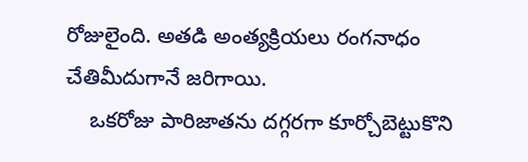రోజులైంది. అతడి అంత్యక్రియలు రంగనాధం చేతిమీదుగానే జరిగాయి.
    ఒకరోజు పారిజాతను దగ్గరగా కూర్చోబెట్టుకొని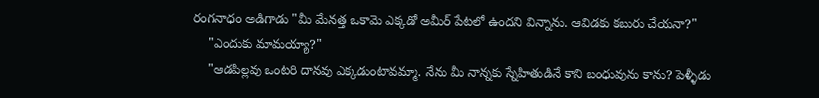రంగనాధం అడిగాడు "మీ మేనత్త ఒకామె ఎక్కడో అమీర్ పేటలో ఉందని విన్నాను. ఆవిడకు కబురు చేయనా?"
    "ఎందుకు మామయ్యా?"
    "ఆడపిల్లవు ఒంటరి దానవు ఎక్కడుంటావమ్మా. నేను మీ నాన్నకు స్నేహితుడినే కాని బంధువును కాను? పెళ్ళీడు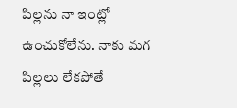పిల్లను నా ఇంట్లో ఉంచుకోలేను. నాకు మగ పిల్లలు లేకపోతే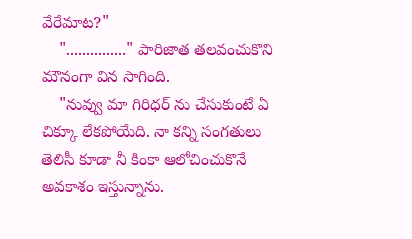వేరేమాట?"
    "..............." పారిజాత తలవంచుకొని మౌనంగా విన సాగింది.
    "నువ్వు మా గిరిధర్ ను చేసుకుంటే ఏ చిక్కూ లేకపోయేది. నా కన్ని సంగతులు తెలిసీ కూడా నీ కింకా ఆలోచించుకొనే అవకాశం ఇస్తున్నాను.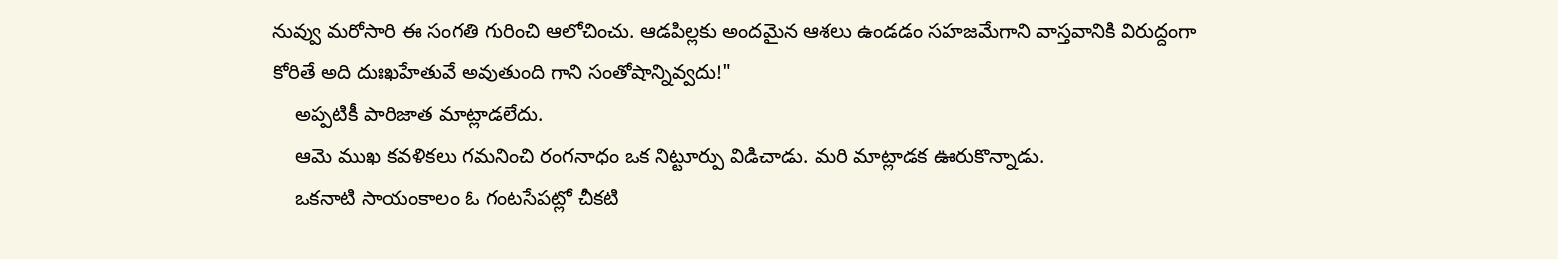నువ్వు మరోసారి ఈ సంగతి గురించి ఆలోచించు. ఆడపిల్లకు అందమైన ఆశలు ఉండడం సహజమేగాని వాస్తవానికి విరుద్దంగా కోరితే అది దుఃఖహేతువే అవుతుంది గాని సంతోషాన్నివ్వదు!"
    అప్పటికీ పారిజాత మాట్లాడలేదు.
    ఆమె ముఖ కవళికలు గమనించి రంగనాధం ఒక నిట్టూర్పు విడిచాడు. మరి మాట్లాడక ఊరుకొన్నాడు.
    ఒకనాటి సాయంకాలం ఓ గంటసేపట్లో చీకటి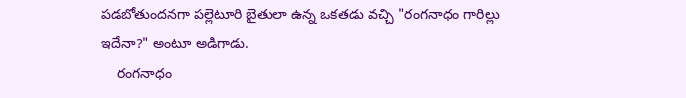పడబోతుందనగా పల్లెటూరి బైతులా ఉన్న ఒకతడు వచ్చి "రంగనాధం గారిల్లు ఇదేనా?" అంటూ అడిగాడు.
    రంగనాధం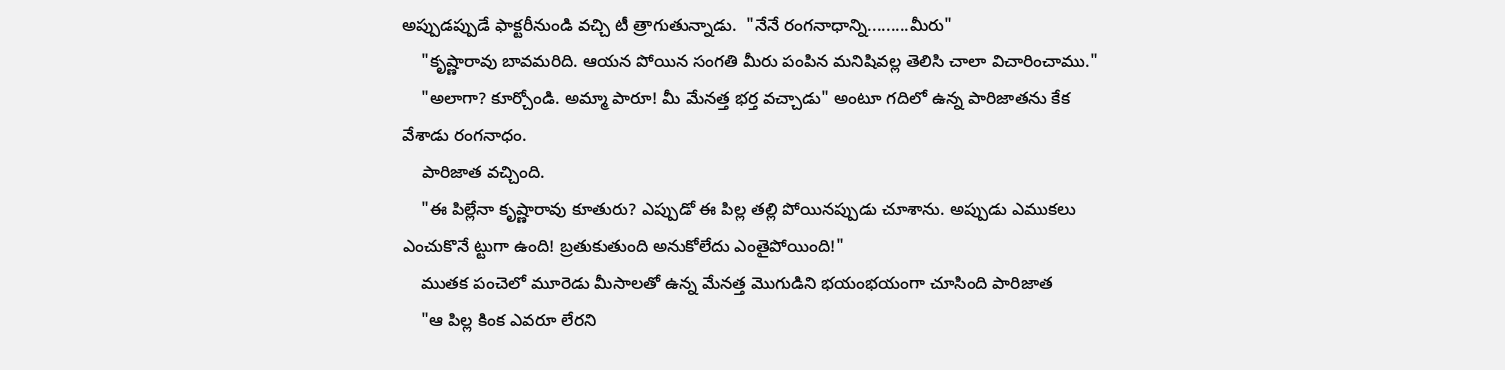అప్పుడప్పుడే ఫాక్టరీనుండి వచ్చి టీ త్రాగుతున్నాడు.  "నేనే రంగనాధాన్ని.........మీరు"
    "కృష్ణారావు బావమరిది. ఆయన పోయిన సంగతి మీరు పంపిన మనిషివల్ల తెలిసి చాలా విచారించాము."
    "అలాగా? కూర్చోండి. అమ్మా పారూ! మీ మేనత్త భర్త వచ్చాడు" అంటూ గదిలో ఉన్న పారిజాతను కేక వేశాడు రంగనాధం.
    పారిజాత వచ్చింది.
    "ఈ పిల్లేనా కృష్ణారావు కూతురు? ఎప్పుడో ఈ పిల్ల తల్లి పోయినప్పుడు చూశాను. అప్పుడు ఎముకలు ఎంచుకొనే ట్టుగా ఉంది! బ్రతుకుతుంది అనుకోలేదు ఎంతైపోయింది!"
    ముతక పంచెలో మూరెడు మీసాలతో ఉన్న మేనత్త మొగుడిని భయంభయంగా చూసింది పారిజాత
    "ఆ పిల్ల కింక ఎవరూ లేరని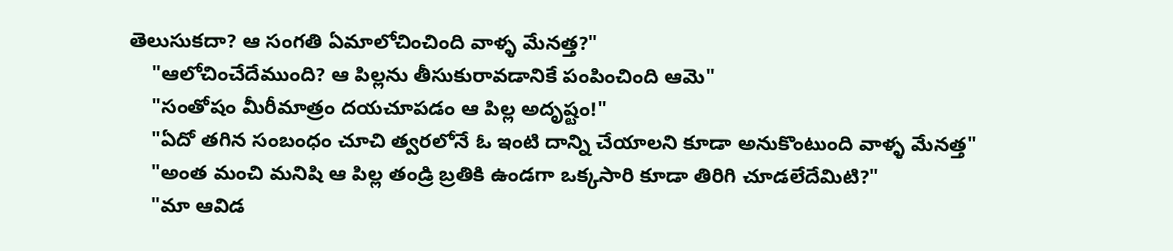తెలుసుకదా? ఆ సంగతి ఏమాలోచించింది వాళ్ళ మేనత్త?"
    "ఆలోచించేదేముంది? ఆ పిల్లను తీసుకురావడానికే పంపించింది ఆమె"
    "సంతోషం మీరీమాత్రం దయచూపడం ఆ పిల్ల అదృష్టం!"
    "ఏదో తగిన సంబంధం చూచి త్వరలోనే ఓ ఇంటి దాన్ని చేయాలని కూడా అనుకొంటుంది వాళ్ళ మేనత్త"
    "అంత మంచి మనిషి ఆ పిల్ల తండ్రి బ్రతికి ఉండగా ఒక్కసారి కూడా తిరిగి చూడలేదేమిటి?"
    "మా ఆవిడ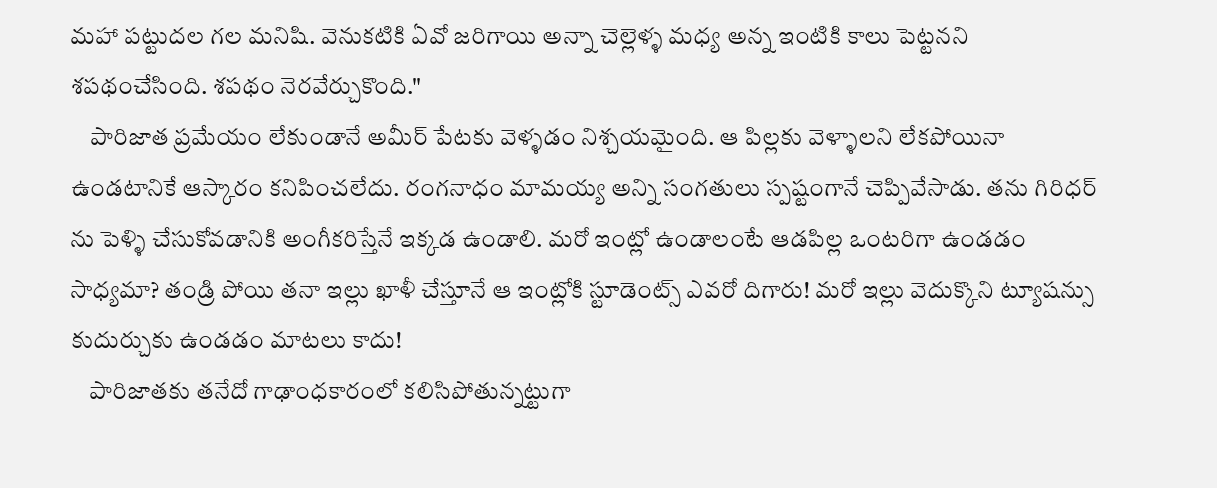మహా పట్టుదల గల మనిషి. వెనుకటికి ఏవో జరిగాయి అన్నా చెల్లెళ్ళ మధ్య అన్న ఇంటికి కాలు పెట్టనని శపథంచేసింది. శపథం నెరవేర్చుకొంది."
    పారిజాత ప్రమేయం లేకుండానే అమీర్ పేటకు వెళ్ళడం నిశ్చయమైంది. ఆ పిల్లకు వెళ్ళాలని లేకపోయినా ఉండటానికే ఆస్కారం కనిపించలేదు. రంగనాధం మామయ్య అన్ని సంగతులు స్పష్టంగానే చెప్పివేసాడు. తను గిరిధర్ ను పెళ్ళి చేసుకోవడానికి అంగీకరిస్తేనే ఇక్కడ ఉండాలి. మరో ఇంట్లో ఉండాలంటే ఆడపిల్ల ఒంటరిగా ఉండడం సాధ్యమా? తండ్రి పోయి తనా ఇల్లు ఖాళీ చేస్తూనే ఆ ఇంట్లోకి స్టూడెంట్స్ ఎవరో దిగారు! మరో ఇల్లు వెదుక్కొని ట్యూషన్సు కుదుర్చుకు ఉండడం మాటలు కాదు!
    పారిజాతకు తనేదో గాఢాంధకారంలో కలిసిపోతున్నట్టుగా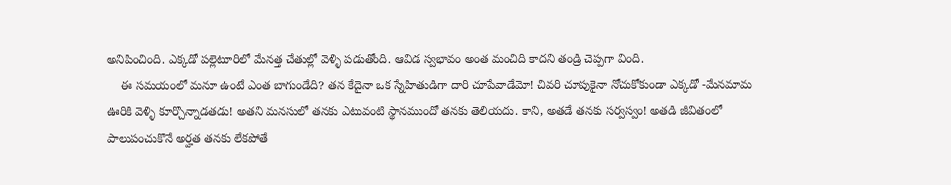అనిపించింది. ఎక్కడో పల్లెటూరిలో మేనత్త చేతుల్లో వెళ్ళి పడుతోంది. ఆవిడ స్వభావం అంత మంచిది కాదని తండ్రి చెప్పగా వింది.
    ఈ సమయంలో మనూ ఉంటే ఎంత బాగుండేది? తన కేదైనా ఒక స్నేహితుడిగా దారి చూపేవాడేమో! చివరి చూపుకైనా నోచుకోకుండా ఎక్కడో -మేనమామ ఊరికి వెళ్ళి కూర్చొన్నాడతడు! అతని మనసులో తనకు ఎటువంటి స్థానముందో తనకు తెలియదు. కాని, అతడే తనకు సర్వస్వం! అతడి జీవితంలో పాలుపంచుకొనే అర్హత తనకు లేకపోతే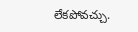లేకపోవచ్చు.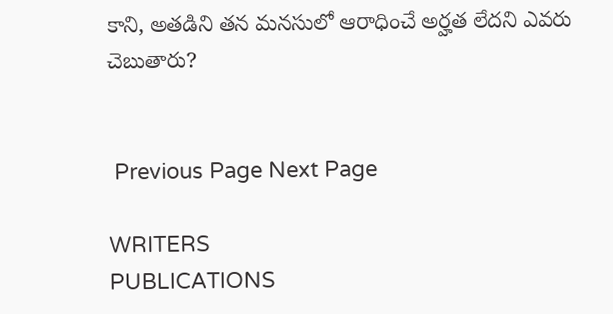కాని, అతడిని తన మనసులో ఆరాధించే అర్హత లేదని ఎవరు చెబుతారు?


 Previous Page Next Page

WRITERS
PUBLICATIONS